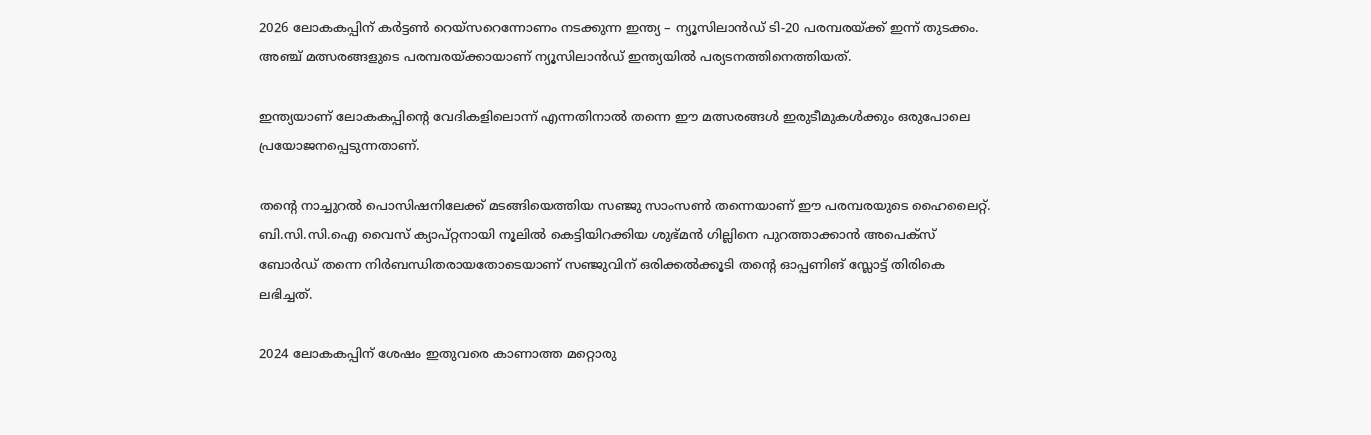2026 ലോകകപ്പിന് കര്‍ട്ടണ്‍ റെയ്‌സറെന്നോണം നടക്കുന്ന ഇന്ത്യ – ന്യൂസിലാന്‍ഡ് ടി-20 പരമ്പരയ്ക്ക് ഇന്ന് തുടക്കം. അഞ്ച് മത്സരങ്ങളുടെ പരമ്പരയ്ക്കായാണ് ന്യൂസിലാന്‍ഡ് ഇന്ത്യയില്‍ പര്യടനത്തിനെത്തിയത്.

ഇന്ത്യയാണ് ലോകകപ്പിന്റെ വേദികളിലൊന്ന് എന്നതിനാല്‍ തന്നെ ഈ മത്സരങ്ങള്‍ ഇരുടീമുകള്‍ക്കും ഒരുപോലെ പ്രയോജനപ്പെടുന്നതാണ്.

തന്റെ നാച്ചുറല്‍ പൊസിഷനിലേക്ക് മടങ്ങിയെത്തിയ സഞ്ജു സാംസണ്‍ തന്നെയാണ് ഈ പരമ്പരയുടെ ഹൈലൈറ്റ്. ബി.സി.സി.ഐ വൈസ് ക്യാപ്റ്റനായി നൂലില്‍ കെട്ടിയിറക്കിയ ശുഭ്മന്‍ ഗില്ലിനെ പുറത്താക്കാന്‍ അപെക്‌സ് ബോര്‍ഡ് തന്നെ നിര്‍ബന്ധിതരായതോടെയാണ് സഞ്ജുവിന് ഒരിക്കല്‍ക്കൂടി തന്റെ ഓപ്പണിങ് സ്ലോട്ട് തിരികെ ലഭിച്ചത്.

2024 ലോകകപ്പിന് ശേഷം ഇതുവരെ കാണാത്ത മറ്റൊരു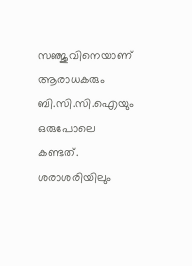സഞ്ജുവിനെയാണ് ആരാധകരും ബി.സി.സി.ഐയും ഒരുപോലെ കണ്ടത്. ശരാശരിയിലും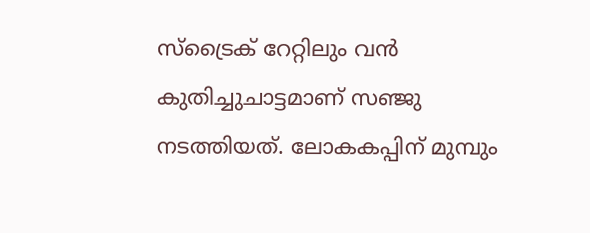സ്‌ട്രൈക് റേറ്റിലും വന്‍ കുതിച്ചുചാട്ടമാണ് സഞ്ജു നടത്തിയത്. ലോകകപ്പിന് മുമ്പും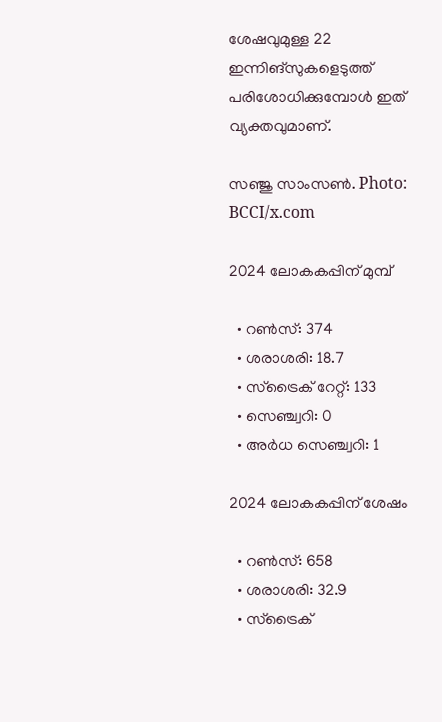ശേഷവുമുള്ള 22 ഇന്നിങ്‌സുകളെടുത്ത് പരിശോധിക്കുമ്പോള്‍ ഇത് വ്യക്തവുമാണ്.

സഞ്ജു സാംസണ്‍. Photo: BCCI/x.com

2024 ലോകകപ്പിന് മുമ്പ്

  • റണ്‍സ്: 374
  • ശരാശരി: 18.7
  • സ്‌ട്രൈക് റേറ്റ്: 133
  • സെഞ്ച്വറി: 0
  • അര്‍ധ സെഞ്ച്വറി: 1

2024 ലോകകപ്പിന് ശേഷം

  • റണ്‍സ്: 658
  • ശരാശരി: 32.9
  • സ്‌ട്രൈക്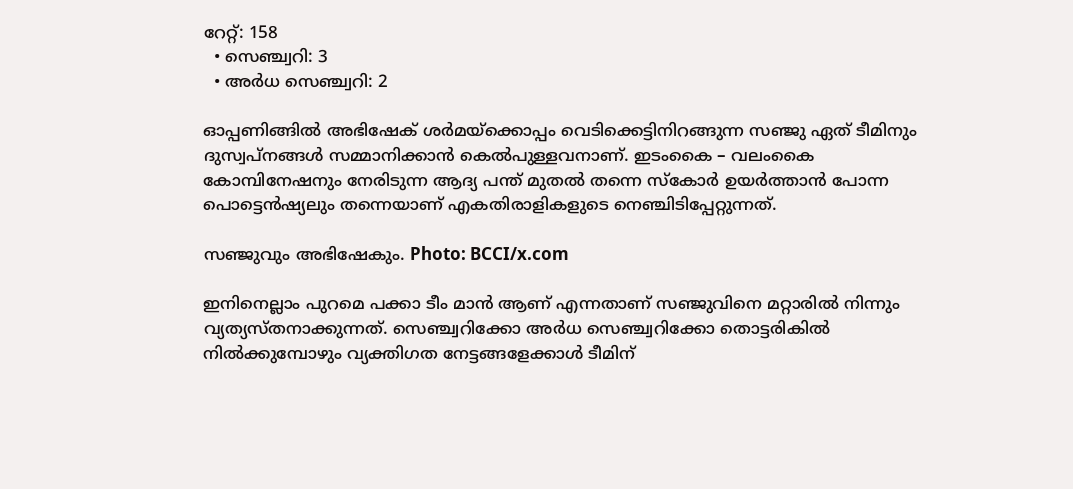റേറ്റ്: 158
  • സെഞ്ച്വറി: 3
  • അര്‍ധ സെഞ്ച്വറി: 2

ഓപ്പണിങ്ങില്‍ അഭിഷേക് ശര്‍മയ്‌ക്കൊപ്പം വെടിക്കെട്ടിനിറങ്ങുന്ന സഞ്ജു ഏത് ടീമിനും ദുസ്വപ്‌നങ്ങള്‍ സമ്മാനിക്കാന്‍ കെല്‍പുള്ളവനാണ്. ഇടംകൈ – വലംകൈ കോമ്പിനേഷനും നേരിടുന്ന ആദ്യ പന്ത് മുതല്‍ തന്നെ സ്‌കോര്‍ ഉയര്‍ത്താന്‍ പോന്ന പൊട്ടെന്‍ഷ്യലും തന്നെയാണ് എകതിരാളികളുടെ നെഞ്ചിടിപ്പേറ്റുന്നത്.

സഞ്ജുവും അഭിഷേകും. Photo: BCCI/x.com

ഇനിനെല്ലാം പുറമെ പക്കാ ടീം മാന്‍ ആണ് എന്നതാണ് സഞ്ജുവിനെ മറ്റാരില്‍ നിന്നും വ്യത്യസ്തനാക്കുന്നത്. സെഞ്ച്വറിക്കോ അര്‍ധ സെഞ്ച്വറിക്കോ തൊട്ടരികില്‍ നില്‍ക്കുമ്പോഴും വ്യക്തിഗത നേട്ടങ്ങളേക്കാള്‍ ടീമിന്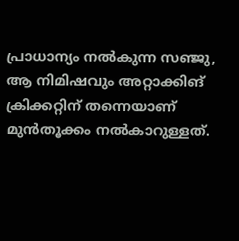പ്രാധാന്യം നല്‍കുന്ന സഞ്ജു, ആ നിമിഷവും അറ്റാക്കിങ് ക്രിക്കറ്റിന് തന്നെയാണ് മുന്‍തൂക്കം നല്‍കാറുള്ളത്.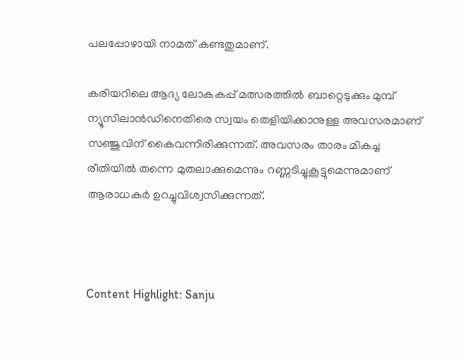പലപ്പോഴായി നാമത് കണ്ടതുമാണ്.

കരിയറിലെ ആദ്യ ലോകകപ്പ് മത്സരത്തില്‍ ബാറ്റെടുക്കും മുമ്പ് ന്യൂസിലാന്‍ഡിനെതിരെ സ്വയം തെളിയിക്കാനുള്ള അവസരമാണ് സഞ്ജുവിന് കൈവന്നിരിക്കുന്നത്. അവസരം താരം മികച്ച രീതിയില്‍ തന്നെ മുതലാക്കുമെന്നും റണ്ണടിച്ചുകൂട്ടുമെന്നുമാണ് ആരാധകര്‍ ഉറച്ചുവിശ്വസിക്കുന്നത്.



Content Highlight: Sanju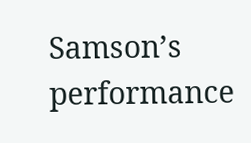Samson’s performance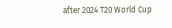after 2024 T20 World Cup